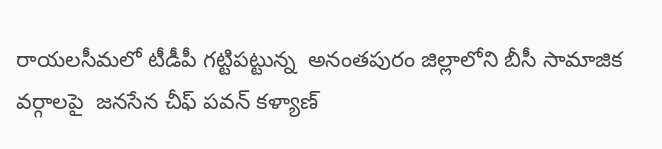రాయలసీమలో టీడీపీ గట్టిపట్టున్న  అనంతపురం జిల్లాలోని బీసీ సామాజిక వర్గాలపై  జనసేన చీఫ్ పవన్ కళ్యాణ్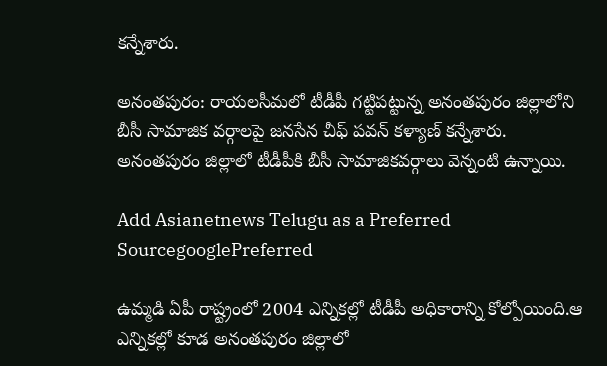కన్నేశారు.

అనంతపురం: రాయలసీమలో టీడీపీ గట్టిపట్టున్న అనంతపురం జిల్లాలోని బీసీ సామాజిక వర్గాలపై జనసేన చీఫ్ పవన్ కళ్యాణ్ కన్నేశారు. అనంతపురం జిల్లాలో టీడీపీకి బీసీ సామాజికవర్గాలు వెన్నంటి ఉన్నాయి.

Add Asianetnews Telugu as a Preferred SourcegooglePreferred

ఉమ్మడి ఏపీ రాష్ట్రంలో 2004 ఎన్నికల్లో టీడీపీ అధికారాన్ని కోల్పోయింది.ఆ ఎన్నికల్లో కూడ అనంతపురం జిల్లాలో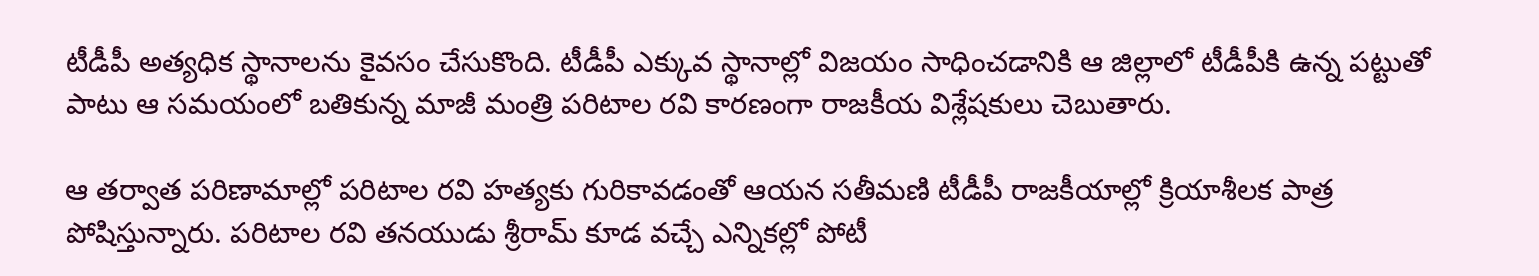టీడీపీ అత్యధిక స్థానాలను కైవసం చేసుకొంది. టీడీపీ ఎక్కువ స్థానాల్లో విజయం సాధించడానికి ఆ జిల్లాలో టీడీపీకి ఉన్న పట్టుతో పాటు ఆ సమయంలో బతికున్న మాజీ మంత్రి పరిటాల రవి కారణంగా రాజకీయ విశ్లేషకులు చెబుతారు.

ఆ తర్వాత పరిణామాల్లో పరిటాల రవి హత్యకు గురికావడంతో ఆయన సతీమణి టీడీపీ రాజకీయాల్లో క్రియాశీలక పాత్ర పోషిస్తున్నారు. పరిటాల రవి తనయుడు శ్రీరామ్ కూడ వచ్చే ఎన్నికల్లో పోటీ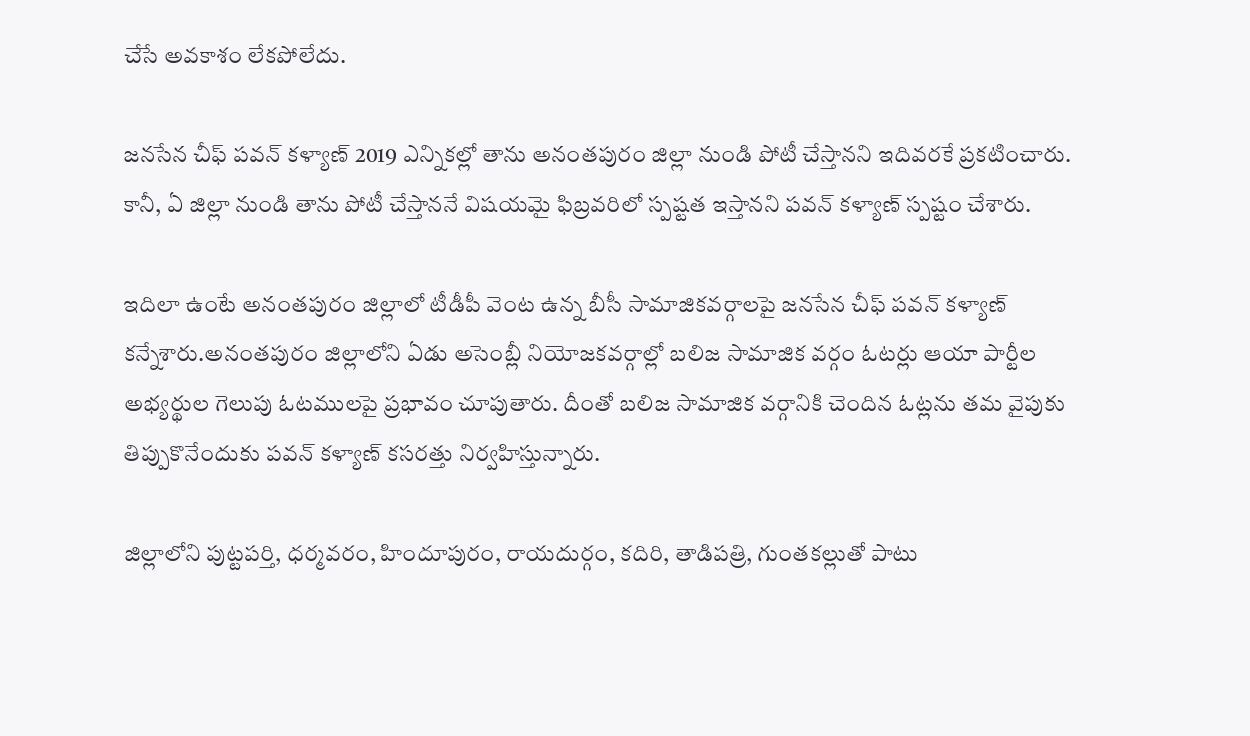చేసే అవకాశం లేకపోలేదు.

జనసేన చీఫ్ పవన్ కళ్యాణ్ 2019 ఎన్నికల్లో తాను అనంతపురం జిల్లా నుండి పోటీ చేస్తానని ఇదివరకే ప్రకటించారు. కానీ, ఏ జిల్లా నుండి తాను పోటీ చేస్తాననే విషయమై ఫిబ్రవరిలో స్పష్టత ఇస్తానని పవన్ కళ్యాణ్ స్పష్టం చేశారు.

ఇదిలా ఉంటే అనంతపురం జిల్లాలో టీడీపీ వెంట ఉన్న బీసీ సామాజికవర్గాలపై జనసేన చీఫ్ పవన్ కళ్యాణ్ కన్నేశారు.అనంతపురం జిల్లాలోని ఏడు అసెంబ్లీ నియోజకవర్గాల్లో బలిజ సామాజిక వర్గం ఓటర్లు ఆయా పార్టీల అభ్యర్థుల గెలుపు ఓటములపై ప్రభావం చూపుతారు. దీంతో బలిజ సామాజిక వర్గానికి చెందిన ఓట్లను తమ వైపుకు తిప్పుకొనేందుకు పవన్ కళ్యాణ్ కసరత్తు నిర్వహిస్తున్నారు.

జిల్లాలోని పుట్టపర్తి, ధర్మవరం, హిందూపురం, రాయదుర్గం, కదిరి, తాడిపత్రి, గుంతకల్లుతో పాటు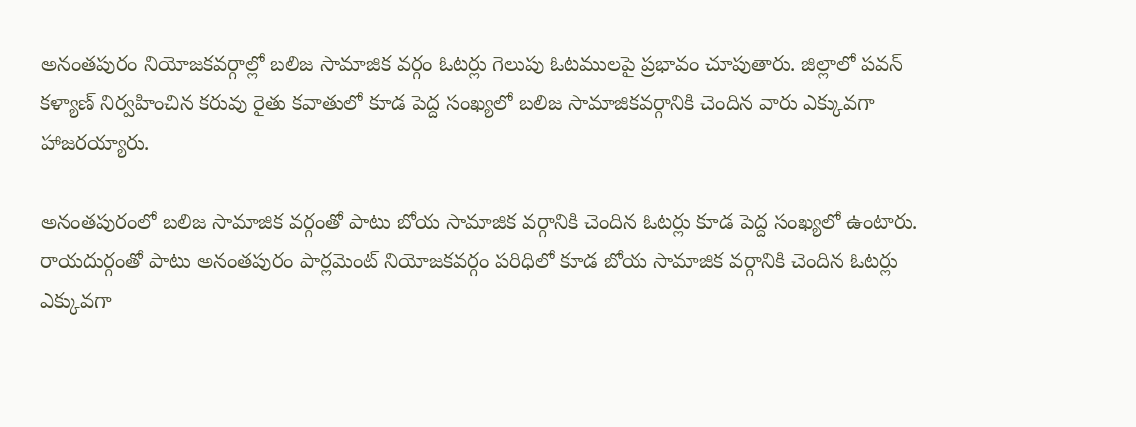అనంతపురం నియోజకవర్గాల్లో బలిజ సామాజిక వర్గం ఓటర్లు గెలుపు ఓటములపై ప్రభావం చూపుతారు. జిల్లాలో పవన్ కళ్యాణ్ నిర్వహించిన కరువు రైతు కవాతులో కూడ పెద్ద సంఖ్యలో బలిజ సామాజికవర్గానికి చెందిన వారు ఎక్కువగా హాజరయ్యారు.

అనంతపురంలో బలిజ సామాజిక వర్గంతో పాటు బోయ సామాజిక వర్గానికి చెందిన ఓటర్లు కూడ పెద్ద సంఖ్యలో ఉంటారు. రాయదుర్గంతో పాటు అనంతపురం పార్లమెంట్ నియోజకవర్గం పరిధిలో కూడ బోయ సామాజిక వర్గానికి చెందిన ఓటర్లు ఎక్కువగా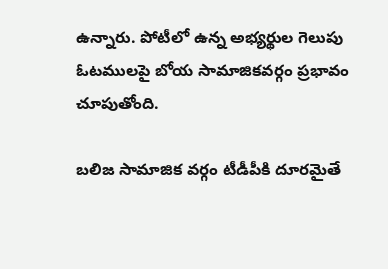ఉన్నారు. పోటీలో ఉన్న అభ్యర్థుల గెలుపు ఓటములపై బోయ సామాజికవర్గం ప్రభావం చూపుతోంది.

బలిజ సామాజిక వర్గం టీడీపీకి దూరమైతే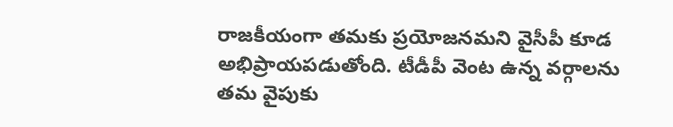రాజకీయంగా తమకు ప్రయోజనమని వైసీపీ కూడ అభిప్రాయపడుతోంది. టీడీపీ వెంట ఉన్న వర్గాలను తమ వైపుకు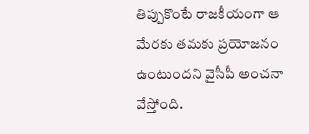తిప్పుకొంటే రాజకీయంగా ఆ మేరకు తమకు ప్రయోజనం ఉంటుందని వైసీపీ అంచనా వేస్తోంది.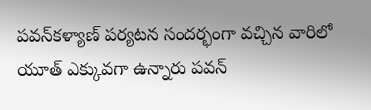పవన్‌కళ్యాణ్ పర్యటన సందర్భంగా వచ్చిన వారిలో యూత్‌ ఎక్కువగా ఉన్నారు పవన్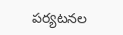పర్యటనల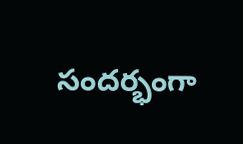సందర్భంగా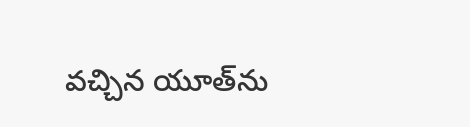వచ్చిన యూత్‌ను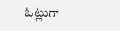ఓట్లుగా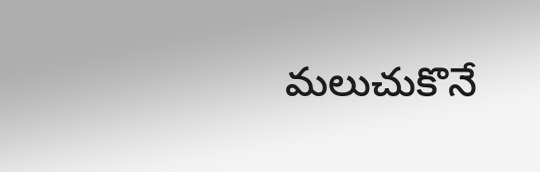మలుచుకొనే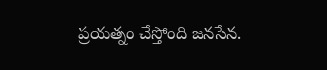ప్రయత్నం చేస్తోంది జనసేన.